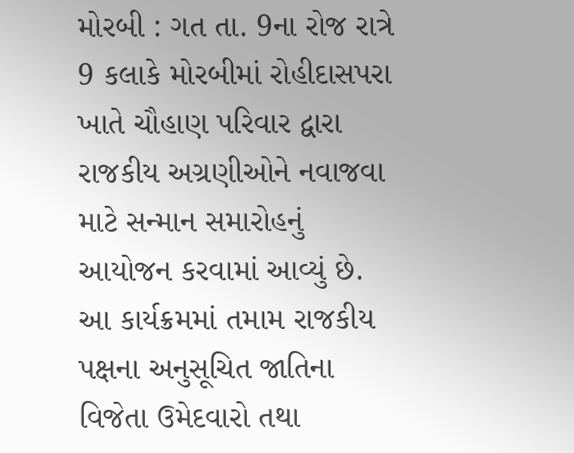મોરબી : ગત તા. 9ના રોજ રાત્રે 9 કલાકે મોરબીમાં રોહીદાસપરા ખાતે ચૌહાણ પરિવાર દ્વારા રાજકીય અગ્રણીઓને નવાજવા માટે સન્માન સમારોહનું આયોજન કરવામાં આવ્યું છે. આ કાર્યક્રમમાં તમામ રાજકીય પક્ષના અનુસૂચિત જાતિના વિજેતા ઉમેદવારો તથા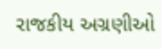રાજકીય અગ્રણીઓ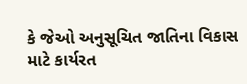કે જેઓ અનુસૂચિત જાતિના વિકાસ માટે કાર્યરત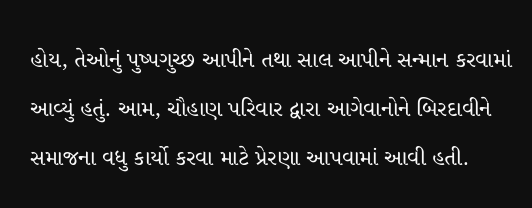હોય, તેઓનું પુષ્પગુચ્છ આપીને તથા સાલ આપીને સન્માન કરવામાં આવ્યું હતું. આમ, ચૌહાણ પરિવાર દ્વારા આગેવાનોને બિરદાવીને સમાજના વધુ કાર્યો કરવા માટે પ્રેરણા આપવામાં આવી હતી.